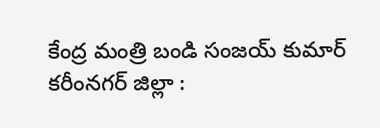కేంద్ర మంత్రి బండి సంజయ్ కుమార్
కరీంనగర్ జిల్లా :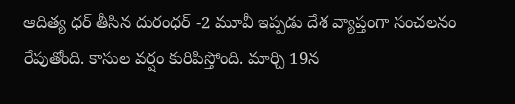ఆదిత్య ధర్ తీసిన దురంధర్ -2 మూవీ ఇప్పడు దేశ వ్యాప్తంగా సంచలనం రేపుతోంది. కాసుల వర్షం కురిపిస్తోంది. మార్చి 19న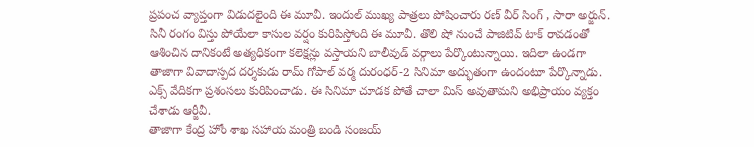ప్రపంచ వ్యాప్తంగా విడుదలైంది ఈ మూవీ. ఇందుల్ ముఖ్య పాత్రలు పోషించారు రణ్ వీర్ సింగ్ , సారా అర్జున్. సినీ రంగం విస్తు పోయేలా కాసుల వర్షం కురిపిస్తోంది ఈ మూవీ. తొలి షో నుంచే పాజిటివ్ టాక్ రావడంతో ఆశించిన దానికంటే అత్యధికంగా కలెక్షన్లు వస్తాయని బాలీవుడ్ వర్గాలు పేర్కొంటున్నాయి. ఇదిలా ఉండగా తాజాగా వివాదాస్పద దర్శకుడు రామ్ గోపాల్ వర్మ దురంధర్-2 సినిమా అద్భుతంగా ఉందంటూ పేర్కొన్నాడు. ఎక్స్ వేదికగా ప్రశంసలు కురిపించాడు. ఈ సినిమా చూడక పోతే చాలా మిస్ అవుతామని అభిప్రాయం వ్యక్తం చేశాడు ఆర్జీవీ.
తాజాగా కేంద్ర హోం శాఖ సహాయ మంత్రి బండి సంజయ్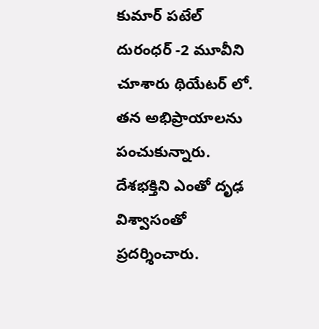కుమార్ పటేల్ దురంధర్ -2 మూవీని చూశారు థియేటర్ లో. తన అభిప్రాయాలను పంచుకున్నారు. దేశభక్తిని ఎంతో దృఢ విశ్వాసంతో ప్రదర్శించారు.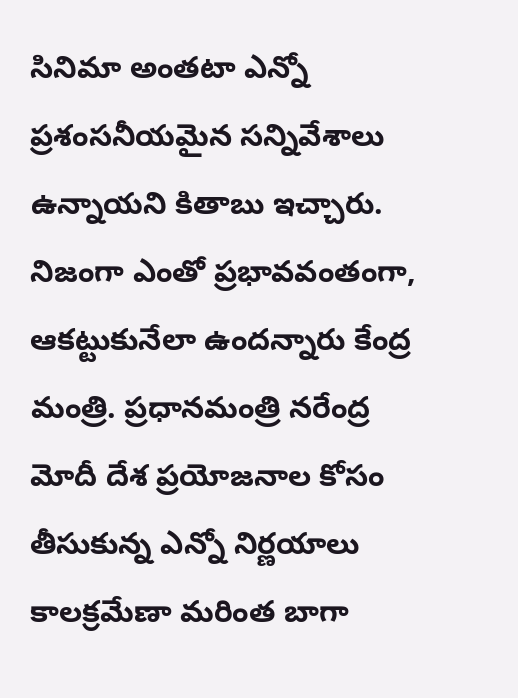సినిమా అంతటా ఎన్నో ప్రశంసనీయమైన సన్నివేశాలు ఉన్నాయని కితాబు ఇచ్చారు. నిజంగా ఎంతో ప్రభావవంతంగా, ఆకట్టుకునేలా ఉందన్నారు కేంద్ర మంత్రి. ప్రధానమంత్రి నరేంద్ర మోదీ దేశ ప్రయోజనాల కోసం తీసుకున్న ఎన్నో నిర్ణయాలు కాలక్రమేణా మరింత బాగా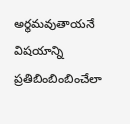అర్థమవుతాయనే విషయాన్ని ప్రతిబింబింబించేలా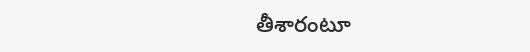తీశారంటూ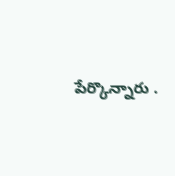పేర్కొన్నారు .